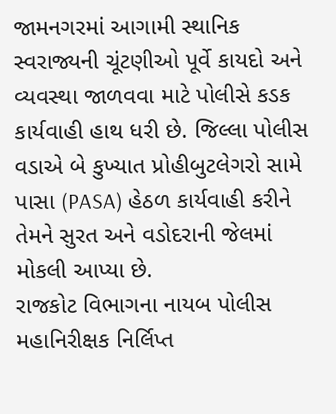જામનગરમાં આગામી સ્થાનિક સ્વરાજ્યની ચૂંટણીઓ પૂર્વે કાયદો અને વ્યવસ્થા જાળવવા માટે પોલીસે કડક કાર્યવાહી હાથ ધરી છે. જિલ્લા પોલીસ વડાએ બે કુખ્યાત પ્રોહીબુટલેગરો સામે પાસા (PASA) હેઠળ કાર્યવાહી કરીને તેમને સુરત અને વડોદરાની જેલમાં મોકલી આપ્યા છે.
રાજકોટ વિભાગના નાયબ પોલીસ મહાનિરીક્ષક નિર્લિપ્ત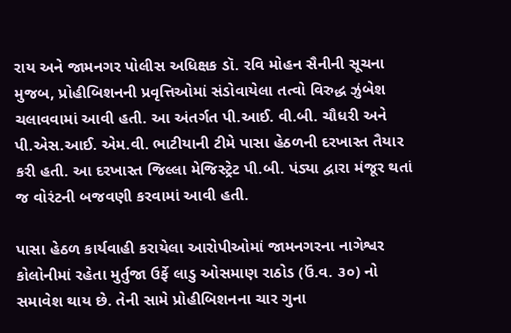રાય અને જામનગર પોલીસ અધિક્ષક ડૉ. રવિ મોહન સૈનીની સૂચના મુજબ, પ્રોહીબિશનની પ્રવૃત્તિઓમાં સંડોવાયેલા તત્વો વિરુદ્ધ ઝુંબેશ ચલાવવામાં આવી હતી. આ અંતર્ગત પી.આઈ. વી.બી. ચૌધરી અને પી.એસ.આઈ. એમ.વી. ભાટીયાની ટીમે પાસા હેઠળની દરખાસ્ત તૈયાર કરી હતી. આ દરખાસ્ત જિલ્લા મેજિસ્ટ્રેટ પી.બી. પંડ્યા દ્વારા મંજૂર થતાં જ વોરંટની બજવણી કરવામાં આવી હતી.

પાસા હેઠળ કાર્યવાહી કરાયેલા આરોપીઓમાં જામનગરના નાગેશ્વર કોલોનીમાં રહેતા મુર્તુજા ઉર્ફે લાડુ ઓસમાણ રાઠોડ (ઉં.વ. ૩૦) નો સમાવેશ થાય છે. તેની સામે પ્રોહીબિશનના ચાર ગુના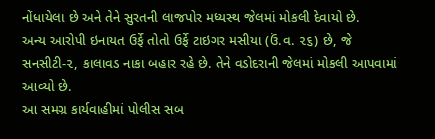નોંધાયેલા છે અને તેને સુરતની લાજપોર મધ્યસ્થ જેલમાં મોકલી દેવાયો છે.
અન્ય આરોપી ઇનાયત ઉર્ફે તોતો ઉર્ફે ટાઇગર મસીયા (ઉં.વ. ૨૬) છે, જે સનસીટી-૨, કાલાવડ નાકા બહાર રહે છે. તેને વડોદરાની જેલમાં મોકલી આપવામાં આવ્યો છે.
આ સમગ્ર કાર્યવાહીમાં પોલીસ સબ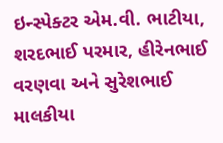ઇન્સ્પેક્ટર એમ.વી. ભાટીયા, શરદભાઈ પરમાર, હીરેનભાઈ વરણવા અને સુરેશભાઈ માલકીયા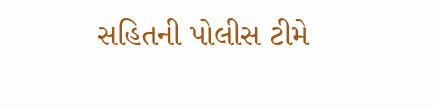સહિતની પોલીસ ટીમે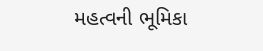મહત્વની ભૂમિકા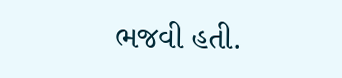ભજવી હતી.